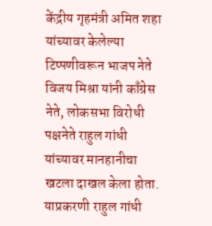केंद्रीय गृहमंत्री अमित शहा यांच्यावर केलेल्या टिप्पणीवरून भाजप नेते विजय मिश्रा यांनी काँग्रेस नेते, लोकसभा विरोधी पक्षनेते राहुल गांधी यांच्यावर मानहानीचा खटला दाखल केला होता. याप्रकरणी राहुल गांधी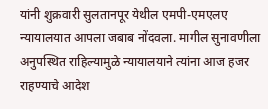यांनी शुक्रवारी सुलतानपूर येथील एमपी-एमएलए न्यायालयात आपला जबाब नोंदवला. मागील सुनावणीला अनुपस्थित राहिल्यामुळे न्यायालयाने त्यांना आज हजर राहण्याचे आदेश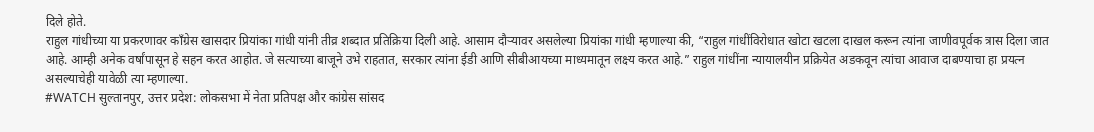दिले होते.
राहुल गांधीच्या या प्रकरणावर काँग्रेस खासदार प्रियांका गांधी यांनी तीव्र शब्दात प्रतिक्रिया दिली आहे. आसाम दौऱ्यावर असलेल्या प्रियांका गांधी म्हणाल्या की, “राहुल गांधींविरोधात खोटा खटला दाखल करून त्यांना जाणीवपूर्वक त्रास दिला जात आहे. आम्ही अनेक वर्षांपासून हे सहन करत आहोत. जे सत्याच्या बाजूने उभे राहतात, सरकार त्यांना ईडी आणि सीबीआयच्या माध्यमातून लक्ष्य करत आहे.” राहुल गांधींना न्यायालयीन प्रक्रियेत अडकवून त्यांचा आवाज दाबण्याचा हा प्रयत्न असल्याचेही यावेळी त्या म्हणाल्या.
#WATCH सुल्तानपुर, उत्तर प्रदेश: लोकसभा में नेता प्रतिपक्ष और कांग्रेस सांसद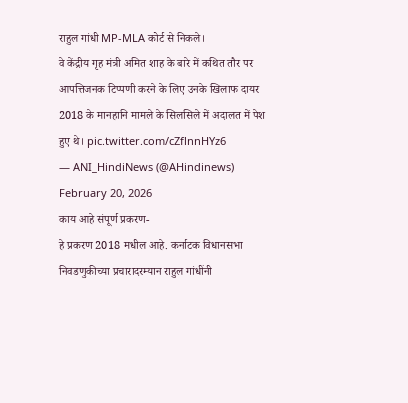राहुल गांधी MP-MLA कोर्ट से निकले।
वे केंद्रीय गृह मंत्री अमित शाह के बारे में कथित तौर पर आपत्तिजनक टिप्पणी करने के लिए उनके खिलाफ दायर 2018 के मानहानि मामले के सिलसिले में अदालत में पेश हुए थे। pic.twitter.com/cZflnnHYz6
— ANI_HindiNews (@AHindinews) February 20, 2026
काय आहे संपूर्ण प्रकरण-
हे प्रकरण 2018 मधील आहे. कर्नाटक विधानसभा निवडणुकीच्या प्रचारादरम्यान राहुल गांधींनी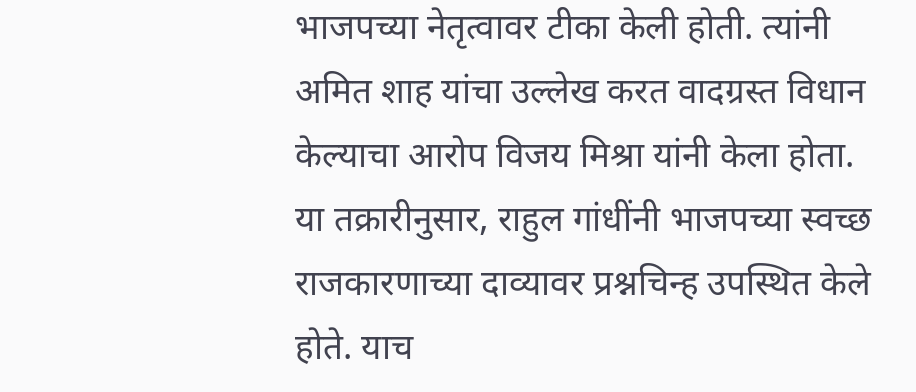भाजपच्या नेतृत्वावर टीका केली होती. त्यांनी अमित शाह यांचा उल्लेख करत वादग्रस्त विधान केल्याचा आरोप विजय मिश्रा यांनी केला होता. या तक्रारीनुसार, राहुल गांधींनी भाजपच्या स्वच्छ राजकारणाच्या दाव्यावर प्रश्नचिन्ह उपस्थित केले होते. याच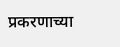प्रकरणाच्या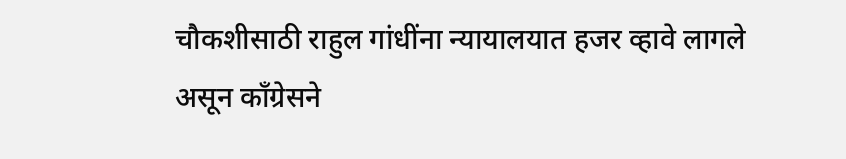चौकशीसाठी राहुल गांधींना न्यायालयात हजर व्हावे लागले असून काँग्रेसने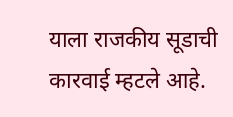याला राजकीय सूडाची कारवाई म्हटले आहे.